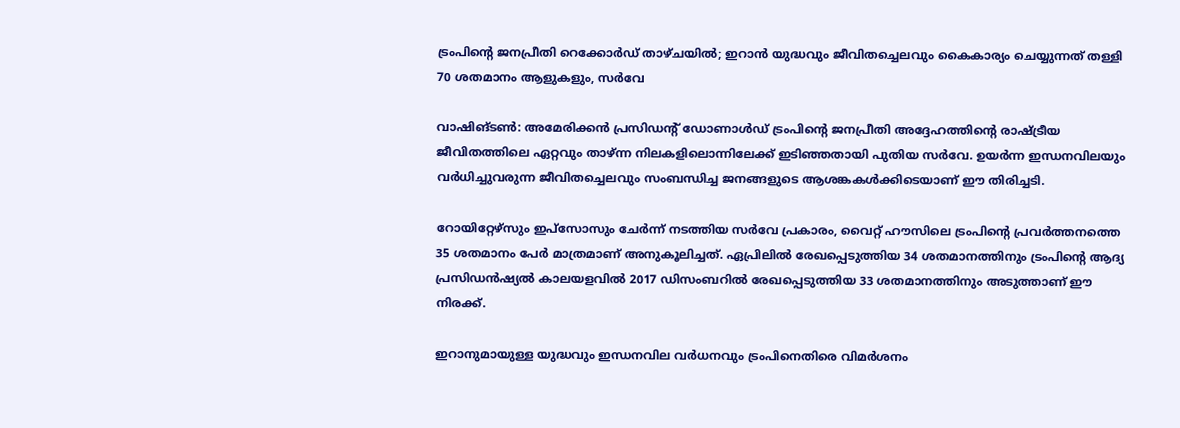ട്രംപിന്റെ ജനപ്രീതി റെക്കോർഡ് താഴ്ചയിൽ; ഇറാൻ യുദ്ധവും ജീവിതച്ചെലവും കൈകാര്യം ചെയ്യുന്നത് തള്ളി 70 ശതമാനം ആളുകളും, സർവേ

വാഷിങ്ടൺ: അമേരിക്കൻ പ്രസിഡന്റ് ഡോണാൾഡ് ട്രംപിൻ്റെ ജനപ്രീതി അദ്ദേഹത്തിന്റെ രാഷ്ട്രീയ ജീവിതത്തിലെ ഏറ്റവും താഴ്ന്ന നിലകളിലൊന്നിലേക്ക് ഇടിഞ്ഞതായി പുതിയ സർവേ. ഉയർന്ന ഇന്ധനവിലയും വർധിച്ചുവരുന്ന ജീവിതച്ചെലവും സംബന്ധിച്ച ജനങ്ങളുടെ ആശങ്കകൾക്കിടെയാണ് ഈ തിരിച്ചടി.

റോയിറ്റേഴ്സും ഇപ്‌സോസും ചേർന്ന് നടത്തിയ സർവേ പ്രകാരം, വൈറ്റ് ഹൗസിലെ ട്രംപിന്റെ പ്രവർത്തനത്തെ 35 ശതമാനം പേർ മാത്രമാണ് അനുകൂലിച്ചത്. ഏപ്രിലിൽ രേഖപ്പെടുത്തിയ 34 ശതമാനത്തിനും ട്രംപിന്റെ ആദ്യ പ്രസിഡൻഷ്യൽ കാലയളവിൽ 2017 ഡിസംബറിൽ രേഖപ്പെടുത്തിയ 33 ശതമാനത്തിനും അടുത്താണ് ഈ നിരക്ക്.

ഇറാനുമായുള്ള യുദ്ധവും ഇന്ധനവില വർധനവും ട്രംപിനെതിരെ വിമർശനം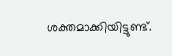ശക്തമാക്കിയിട്ടുണ്ട്.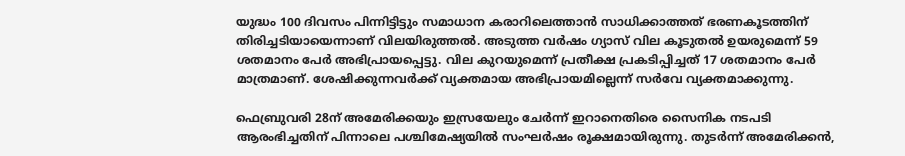യുദ്ധം 100 ദിവസം പിന്നിട്ടിട്ടും സമാധാന കരാറിലെത്താൻ സാധിക്കാത്തത് ഭരണകൂടത്തിന് തിരിച്ചടിയായെന്നാണ് വിലയിരുത്തൽ. അടുത്ത വർഷം ഗ്യാസ് വില കൂടുതൽ ഉയരുമെന്ന് 59 ശതമാനം പേർ അഭിപ്രായപ്പെട്ടു. വില കുറയുമെന്ന് പ്രതീക്ഷ പ്രകടിപ്പിച്ചത് 17 ശതമാനം പേർ മാത്രമാണ്. ശേഷിക്കുന്നവർക്ക് വ്യക്തമായ അഭിപ്രായമില്ലെന്ന് സർവേ വ്യക്തമാക്കുന്നു.

ഫെബ്രുവരി 28ന് അമേരിക്കയും ഇസ്രയേലും ചേർന്ന് ഇറാനെതിരെ സൈനിക നടപടി ആരംഭിച്ചതിന് പിന്നാലെ പശ്ചിമേഷ്യയിൽ സംഘർഷം രൂക്ഷമായിരുന്നു. തുടർന്ന് അമേരിക്കൻ,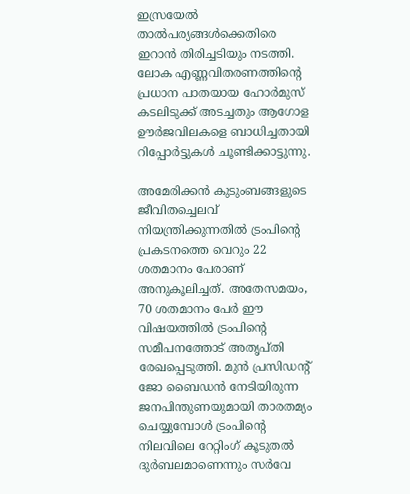ഇസ്രയേൽ താൽപര്യങ്ങൾക്കെതിരെ ഇറാൻ തിരിച്ചടിയും നടത്തി. ലോക എണ്ണവിതരണത്തിന്റെ പ്രധാന പാതയായ ഹോർമുസ് കടലിടുക്ക് അടച്ചതും ആഗോള ഊർജവിലകളെ ബാധിച്ചതായി റിപ്പോർട്ടുകൾ ചൂണ്ടിക്കാട്ടുന്നു.

അമേരിക്കൻ കുടുംബങ്ങളുടെ ജീവിതച്ചെലവ് നിയന്ത്രിക്കുന്നതിൽ ട്രംപിന്റെ പ്രകടനത്തെ വെറും 22 ശതമാനം പേരാണ് അനുകൂലിച്ചത്. അതേസമയം, 70 ശതമാനം പേർ ഈ വിഷയത്തിൽ ട്രംപിന്റെ സമീപനത്തോട് അതൃപ്തി രേഖപ്പെടുത്തി. മുൻ പ്രസിഡന്റ് ജോ ബൈഡൻ നേടിയിരുന്ന ജനപിന്തുണയുമായി താരതമ്യം ചെയ്യുമ്പോൾ ട്രംപിന്റെ നിലവിലെ റേറ്റിംഗ് കൂടുതൽ ദുർബലമാണെന്നും സർവേ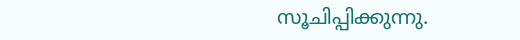സൂചിപ്പിക്കുന്നു.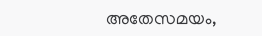അതേസമയം,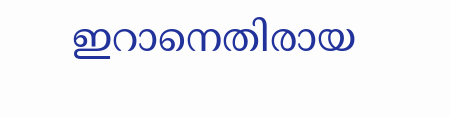ഇറാനെതിരായ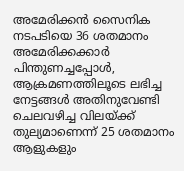അമേരിക്കൻ സൈനിക നടപടിയെ 36 ശതമാനം അമേരിക്കക്കാർ പിന്തുണച്ചപ്പോൾ, ആക്രമണത്തിലൂടെ ലഭിച്ച നേട്ടങ്ങൾ അതിനുവേണ്ടി ചെലവഴിച്ച വിലയ്ക്ക് തുല്യമാണെന്ന് 25 ശതമാനം ആളുകളും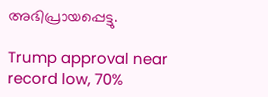അഭിപ്രായപ്പെട്ടു.

Trump approval near record low, 70%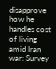disapprove how he handles cost of living amid Iran war: Survey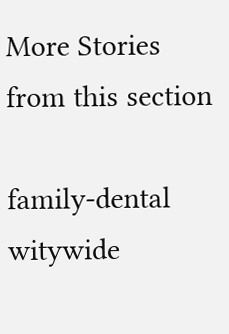More Stories from this section

family-dental
witywide